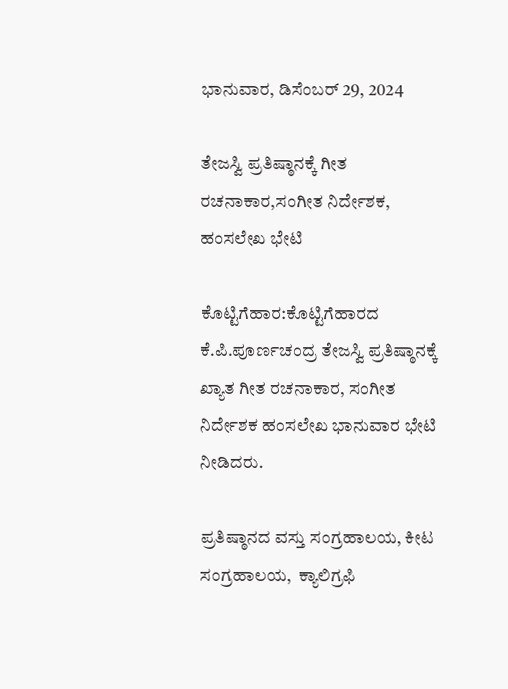ಭಾನುವಾರ, ಡಿಸೆಂಬರ್ 29, 2024

ತೇಜಸ್ವಿ ಪ್ರತಿಷ್ಠಾನಕ್ಕೆ ಗೀತ ರಚನಾಕಾರ,ಸಂಗೀತ ನಿರ್ದೇಶಕ, ಹಂಸಲೇಖ ಭೇಟಿ

ಕೊಟ್ಟಿಗೆಹಾರ:ಕೊಟ್ಟಿಗೆಹಾರದ ಕೆ.ಪಿ.ಪೂರ್ಣಚಂದ್ರ ತೇಜಸ್ವಿ ಪ್ರತಿಷ್ಠಾನಕ್ಕೆ ಖ್ಯಾತ ಗೀತ ರಚನಾಕಾರ, ಸಂಗೀತ ನಿರ್ದೇಶಕ ಹಂಸಲೇಖ ಭಾನುವಾರ ಭೇಟಿ ನೀಡಿದರು.

ಪ್ರತಿಷ್ಠಾನದ ವಸ್ತು ಸಂಗ್ರಹಾಲಯ, ಕೀಟ ಸಂಗ್ರಹಾಲಯ,  ಕ್ಯಾಲಿಗ್ರಫಿ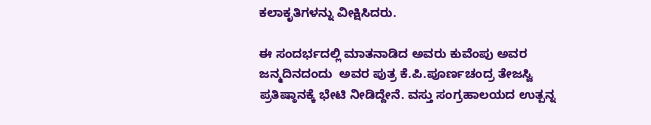ಕಲಾಕೃತಿಗಳನ್ನು ವೀಕ್ಷಿಸಿದರು.

ಈ ಸಂದರ್ಭದಲ್ಲಿ ಮಾತನಾಡಿದ ಅವರು ಕುವೆಂಪು ಅವರ ಜನ್ಮದಿನದಂದು  ಅವರ ಪುತ್ರ ಕೆ.ಪಿ.ಪೂರ್ಣಚಂದ್ರ ತೇಜಸ್ವಿ ಪ್ರತಿಷ್ಠಾನಕ್ಕೆ ಭೇಟಿ ನೀಡಿದ್ದೇನೆ. ವಸ್ತು ಸಂಗ್ರಹಾಲಯದ ಉತ್ಪನ್ನ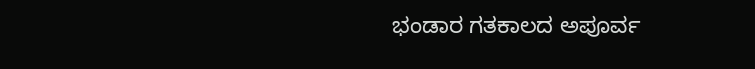ಭಂಡಾರ ಗತಕಾಲದ ಅಪೂರ್ವ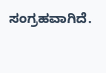ಸಂಗ್ರಹವಾಗಿದೆ.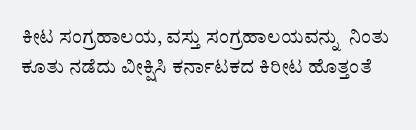ಕೀಟ ಸಂಗ್ರಹಾಲಯ, ವಸ್ತು ಸಂಗ್ರಹಾಲಯವನ್ನು  ನಿಂತು ಕೂತು ನಡೆದು ವೀಕ್ಷಿಸಿ ಕರ್ನಾಟಕದ ಕಿರೀಟ ಹೊತ್ತಂತೆ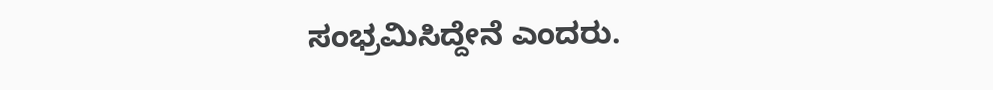ಸಂಭ್ರಮಿಸಿದ್ದೇನೆ ಎಂದರು.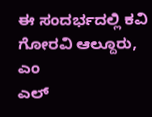ಈ ಸಂದರ್ಭದಲ್ಲಿ ಕವಿ ಗೋರವಿ ಆಲ್ದೂರು, ಎಂ
ಎಲ್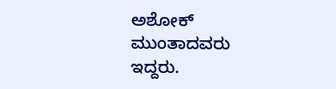ಅಶೋಕ್ ಮುಂತಾದವರು ಇದ್ದರು.